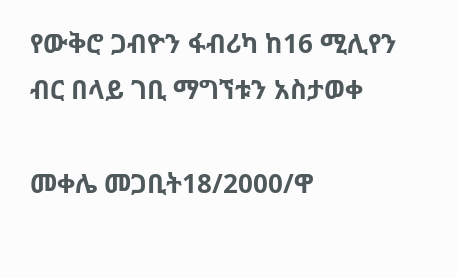የውቅሮ ጋብዮን ፋብሪካ ከ16 ሚሊየን ብር በላይ ገቢ ማግኘቱን አስታወቀ

መቀሌ መጋቢት18/2000/ዋ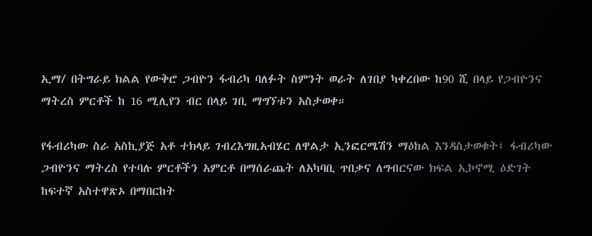ኢማ/ በትግራይ ክልል የውቅሮ ጋብዮን ፋብሪካ ባለፉት ስምንት ወራት ለገበያ ካቀረበው ከ90 ሺ በላይ የጋብዮንና ማትረስ ምርቶች ከ 16 ሚሊየን ብር በላይ ገቢ ማግኘቱን አስታወቀ።

የፋብሪካው ስራ አስኪያጅ አቶ ተክላይ ገብረእግዚአብሄር ለዋልታ ኢንፎርሜሽን ማዕከል እንዳስታወቁት፤ ፋብሪካው ጋብዮንና ማትረስ የተባሉ ምርቶችን አምርቶ በማሰራጨት ለአካባቢ ጥበቃና ለግብርናው ክፍል ኢኮኖሚ ዕድገት ከፍተኛ አስተዋጽኦ በማበርከት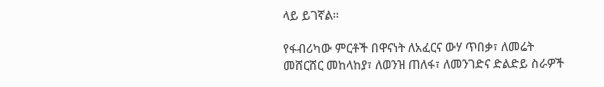ላይ ይገኛል።

የፋብሪካው ምርቶች በዋናነት ለአፈርና ውሃ ጥበቃ፣ ለመሬት መሸርሸር መከላከያ፣ ለወንዝ ጠለፋ፣ ለመንገድና ድልድይ ስራዎች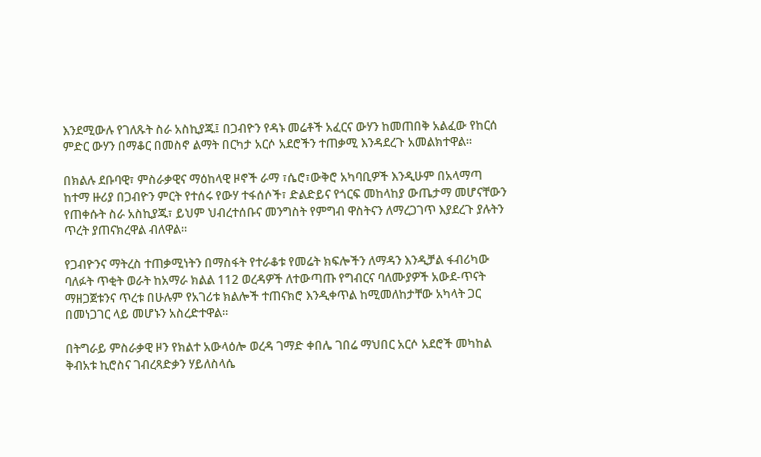እንደሚውሉ የገለጹት ስራ አስኪያጁ፤ በጋብዮን የዳኑ መሬቶች አፈርና ውሃን ከመጠበቅ አልፈው የከርሰ ምድር ውሃን በማቆር በመስኖ ልማት በርካታ አርሶ አደሮችን ተጠቃሚ እንዳደረጉ አመልክተዋል።

በክልሉ ደቡባዊ፣ ምስራቃዊና ማዕከላዊ ዞኖች ራማ ፣ሴሮ፣ውቅሮ አካባቢዎች እንዲሁም በአላማጣ ከተማ ዙሪያ በጋብዮን ምርት የተሰሩ የውሃ ተፋሰሶች፣ ድልድይና የጎርፍ መከላከያ ውጤታማ መሆናቸውን የጠቀሱት ስራ አስኪያጁ፣ ይህም ህብረተሰቡና መንግስት የምግብ ዋስትናን ለማረጋገጥ እያደረጉ ያሉትን ጥረት ያጠናክረዋል ብለዋል።

የጋብዮንና ማትረስ ተጠቃሚነትን በማስፋት የተራቆቱ የመሬት ክፍሎችን ለማዳን እንዲቻል ፋብሪካው ባለፉት ጥቂት ወራት ከአማራ ክልል 112 ወረዳዎች ለተውጣጡ የግብርና ባለሙያዎች አውደ-ጥናት ማዘጋጀቱንና ጥረቱ በሁሉም የአገሪቱ ክልሎች ተጠናክሮ እንዲቀጥል ከሚመለከታቸው አካላት ጋር በመነጋገር ላይ መሆኑን አስረድተዋል።

በትግራይ ምስራቃዊ ዞን የክልተ አውላዕሎ ወረዳ ገማድ ቀበሌ ገበሬ ማህበር አርሶ አደሮች መካከል ቅብአቱ ኪሮስና ገብረጻድቃን ሃይለስላሴ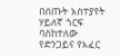በሰጡት አስተያየት ሃይለኛ ጎርፍ ባስከተለው የድንጋይና የአፈር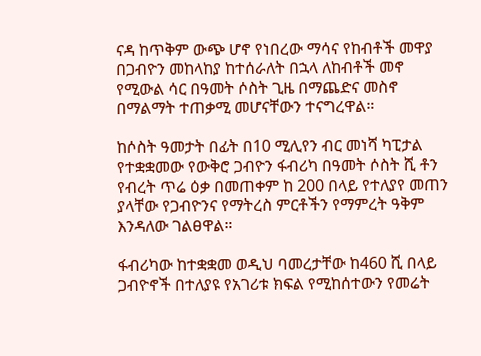ናዳ ከጥቅም ውጭ ሆኖ የነበረው ማሳና የከብቶች መዋያ በጋብዮን መከላከያ ከተሰራለት በኋላ ለከብቶች መኖ የሚውል ሳር በዓመት ሶስት ጊዜ በማጨድና መስኖ በማልማት ተጠቃሚ መሆናቸውን ተናግረዋል።

ከሶስት ዓመታት በፊት በ10 ሚሊየን ብር መነሻ ካፒታል የተቋቋመው የውቅሮ ጋብዮን ፋብሪካ በዓመት ሶስት ሺ ቶን የብረት ጥሬ ዕቃ በመጠቀም ከ 200 በላይ የተለያየ መጠን ያላቸው የጋብዮንና የማትረስ ምርቶችን የማምረት ዓቅም እንዳለው ገልፀዋል።

ፋብሪካው ከተቋቋመ ወዲህ ባመረታቸው ከ460 ሺ በላይ ጋብዮኖች በተለያዩ የአገሪቱ ክፍል የሚከሰተውን የመሬት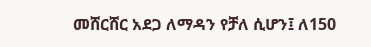መሸርሸር አደጋ ለማዳን የቻለ ሲሆን፤ ለ150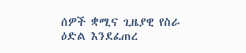ሰዎች ቋሚና ጊዜያዊ የስራ ዕድል እንደፈጠረ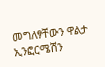መግለፃቸውን ዋልታ ኢንፎርሜሽን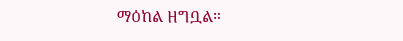ማዕከል ዘግቧል።